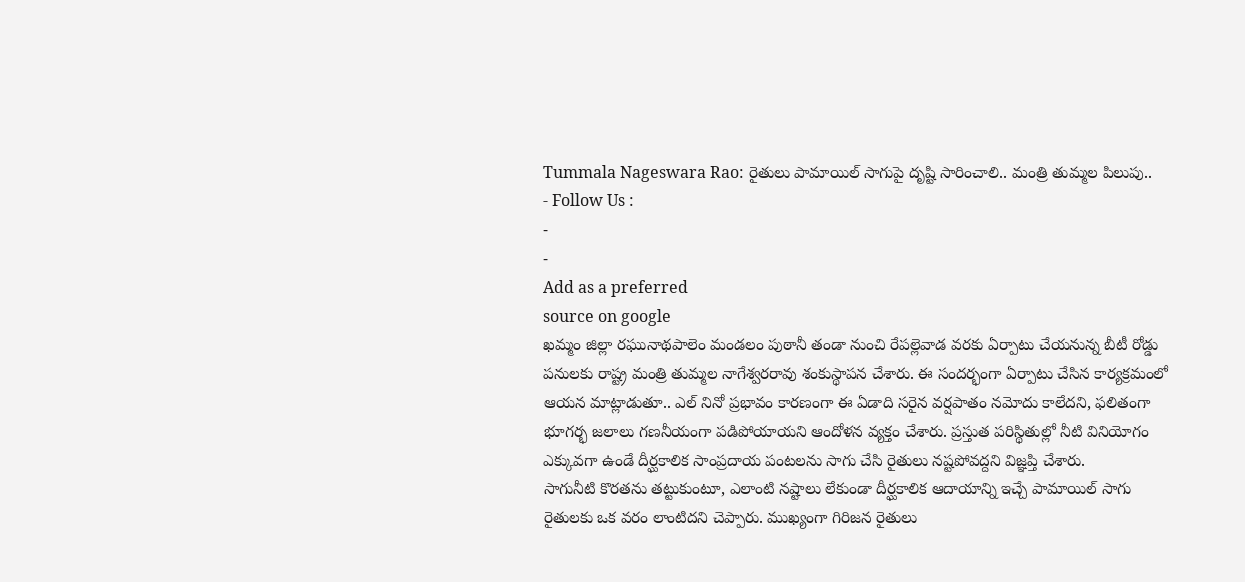Tummala Nageswara Rao: రైతులు పామాయిల్ సాగుపై దృష్టి సారించాలి.. మంత్రి తుమ్మల పిలుపు..
- Follow Us :
-
-
Add as a preferred
source on google
ఖమ్మం జిల్లా రఘునాథపాలెం మండలం పుఠానీ తండా నుంచి రేపల్లెవాడ వరకు ఏర్పాటు చేయనున్న బీటీ రోడ్డు పనులకు రాష్ట్ర మంత్రి తుమ్మల నాగేశ్వరరావు శంకుస్థాపన చేశారు. ఈ సందర్భంగా ఏర్పాటు చేసిన కార్యక్రమంలో ఆయన మాట్లాడుతూ.. ఎల్ నినో ప్రభావం కారణంగా ఈ ఏడాది సరైన వర్షపాతం నమోదు కాలేదని, ఫలితంగా భూగర్భ జలాలు గణనీయంగా పడిపోయాయని ఆందోళన వ్యక్తం చేశారు. ప్రస్తుత పరిస్థితుల్లో నీటి వినియోగం ఎక్కువగా ఉండే దీర్ఘకాలిక సాంప్రదాయ పంటలను సాగు చేసి రైతులు నష్టపోవద్దని విజ్ఞప్తి చేశారు.
సాగునీటి కొరతను తట్టుకుంటూ, ఎలాంటి నష్టాలు లేకుండా దీర్ఘకాలిక ఆదాయాన్ని ఇచ్చే పామాయిల్ సాగు రైతులకు ఒక వరం లాంటిదని చెప్పారు. ముఖ్యంగా గిరిజన రైతులు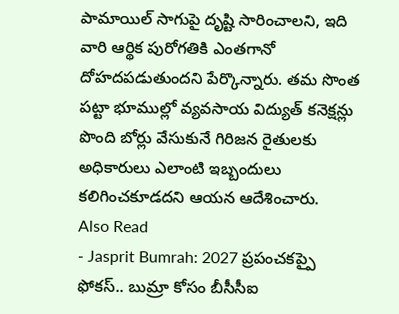పామాయిల్ సాగుపై దృష్టి సారించాలని, ఇది వారి ఆర్థిక పురోగతికి ఎంతగానో దోహదపడుతుందని పేర్కొన్నారు. తమ సొంత పట్టా భూముల్లో వ్యవసాయ విద్యుత్ కనెక్షన్లు పొంది బోర్లు వేసుకునే గిరిజన రైతులకు అధికారులు ఎలాంటి ఇబ్బందులు కలిగించకూడదని ఆయన ఆదేశించారు.
Also Read
- Jasprit Bumrah: 2027 ప్రపంచకప్పై ఫోకస్.. బుమ్రా కోసం బీసీసీఐ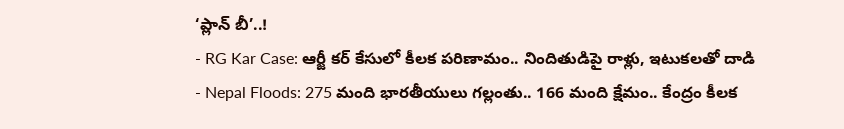‘ప్లాన్ బీ’..!
- RG Kar Case: ఆర్జీ కర్ కేసులో కీలక పరిణామం.. నిందితుడిపై రాళ్లు, ఇటుకలతో దాడి
- Nepal Floods: 275 మంది భారతీయులు గల్లంతు.. 166 మంది క్షేమం.. కేంద్రం కీలక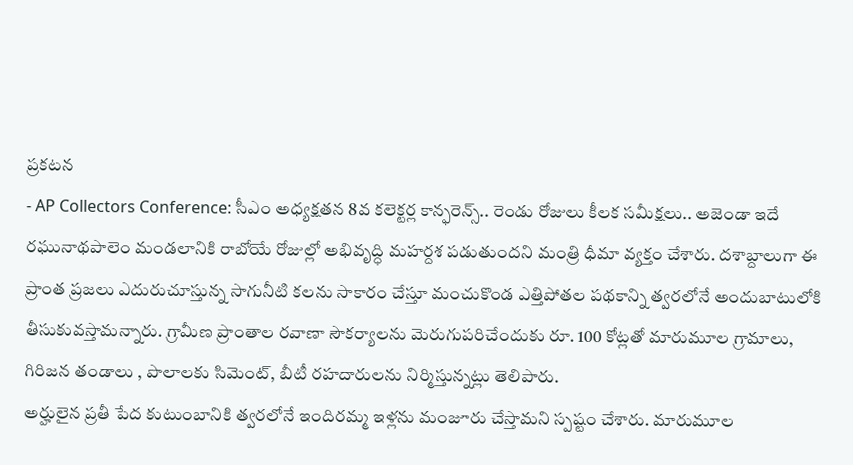ప్రకటన
- AP Collectors Conference: సీఎం అధ్యక్షతన 8వ కలెక్టర్ల కాన్ఫరెన్స్.. రెండు రోజులు కీలక సమీక్షలు.. అజెండా ఇదే
రఘునాథపాలెం మండలానికి రాబోయే రోజుల్లో అభివృద్ధి మహర్దశ పడుతుందని మంత్రి ధీమా వ్యక్తం చేశారు. దశాబ్దాలుగా ఈ ప్రాంత ప్రజలు ఎదురుచూస్తున్న సాగునీటి కలను సాకారం చేస్తూ మంచుకొండ ఎత్తిపోతల పథకాన్ని త్వరలోనే అందుబాటులోకి తీసుకువస్తామన్నారు. గ్రామీణ ప్రాంతాల రవాణా సౌకర్యాలను మెరుగుపరిచేందుకు రూ. 100 కోట్లతో మారుమూల గ్రామాలు, గిరిజన తండాలు , పొలాలకు సిమెంట్, బీటీ రహదారులను నిర్మిస్తున్నట్లు తెలిపారు.
అర్హులైన ప్రతీ పేద కుటుంబానికి త్వరలోనే ఇందిరమ్మ ఇళ్లను మంజూరు చేస్తామని స్పష్టం చేశారు. మారుమూల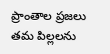ప్రాంతాల ప్రజలు తమ పిల్లలను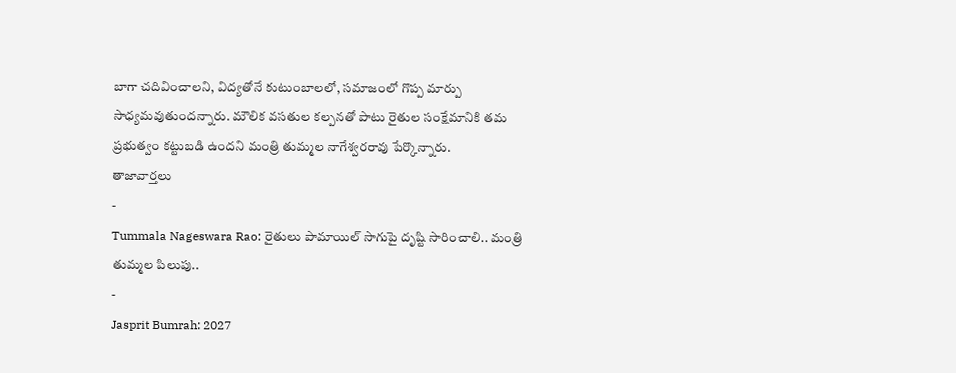బాగా చదివించాలని, విద్యతోనే కుటుంబాలలో, సమాజంలో గొప్ప మార్పు సాధ్యమవుతుందన్నారు. మౌలిక వసతుల కల్పనతో పాటు రైతుల సంక్షేమానికి తమ ప్రభుత్వం కట్టుబడి ఉందని మంత్రి తుమ్మల నాగేశ్వరరావు పేర్కొన్నారు.
తాజావార్తలు
-
Tummala Nageswara Rao: రైతులు పామాయిల్ సాగుపై దృష్టి సారించాలి.. మంత్రి తుమ్మల పిలుపు..
-
Jasprit Bumrah: 2027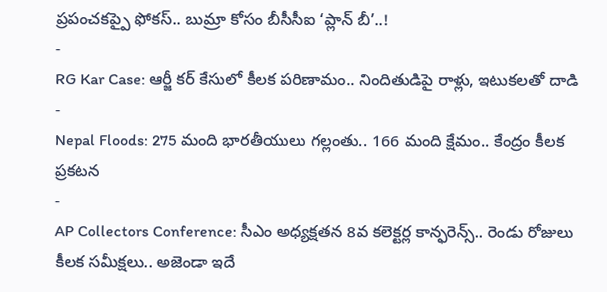ప్రపంచకప్పై ఫోకస్.. బుమ్రా కోసం బీసీసీఐ ‘ప్లాన్ బీ’..!
-
RG Kar Case: ఆర్జీ కర్ కేసులో కీలక పరిణామం.. నిందితుడిపై రాళ్లు, ఇటుకలతో దాడి
-
Nepal Floods: 275 మంది భారతీయులు గల్లంతు.. 166 మంది క్షేమం.. కేంద్రం కీలక ప్రకటన
-
AP Collectors Conference: సీఎం అధ్యక్షతన 8వ కలెక్టర్ల కాన్ఫరెన్స్.. రెండు రోజులు కీలక సమీక్షలు.. అజెండా ఇదే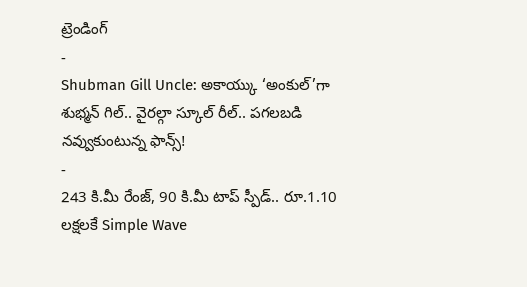ట్రెండింగ్
-
Shubman Gill Uncle: అకాయ్కు ‘అంకుల్’గా శుభ్మన్ గిల్.. వైరల్గా స్కూల్ రీల్.. పగలబడి నవ్వుకుంటున్న ఫాన్స్!
-
243 కి.మీ రేంజ్, 90 కి.మీ టాప్ స్పీడ్.. రూ.1.10 లక్షలకే Simple Wave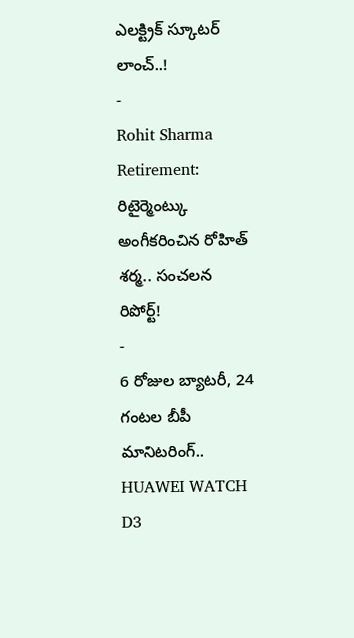ఎలక్ట్రిక్ స్కూటర్ లాంచ్..!
-
Rohit Sharma Retirement: రిటైర్మెంట్కు అంగీకరించిన రోహిత్ శర్మ.. సంచలన రిపోర్ట్!
-
6 రోజుల బ్యాటరీ, 24 గంటల బీపీ మానిటరింగ్.. HUAWEI WATCH D3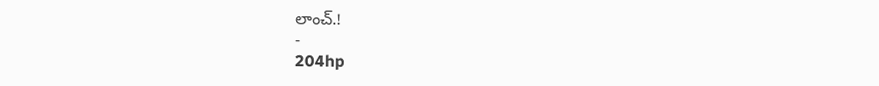లాంచ్.!
-
204hp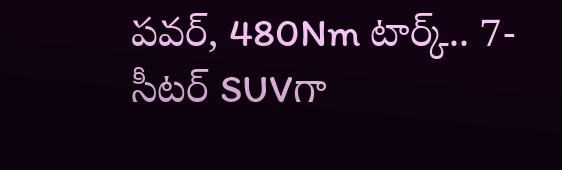పవర్, 480Nm టార్క్.. 7-సీటర్ SUVగా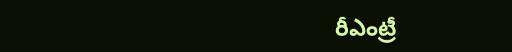రీఎంట్రీ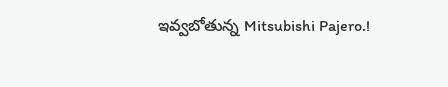ఇవ్వబోతున్న Mitsubishi Pajero.!